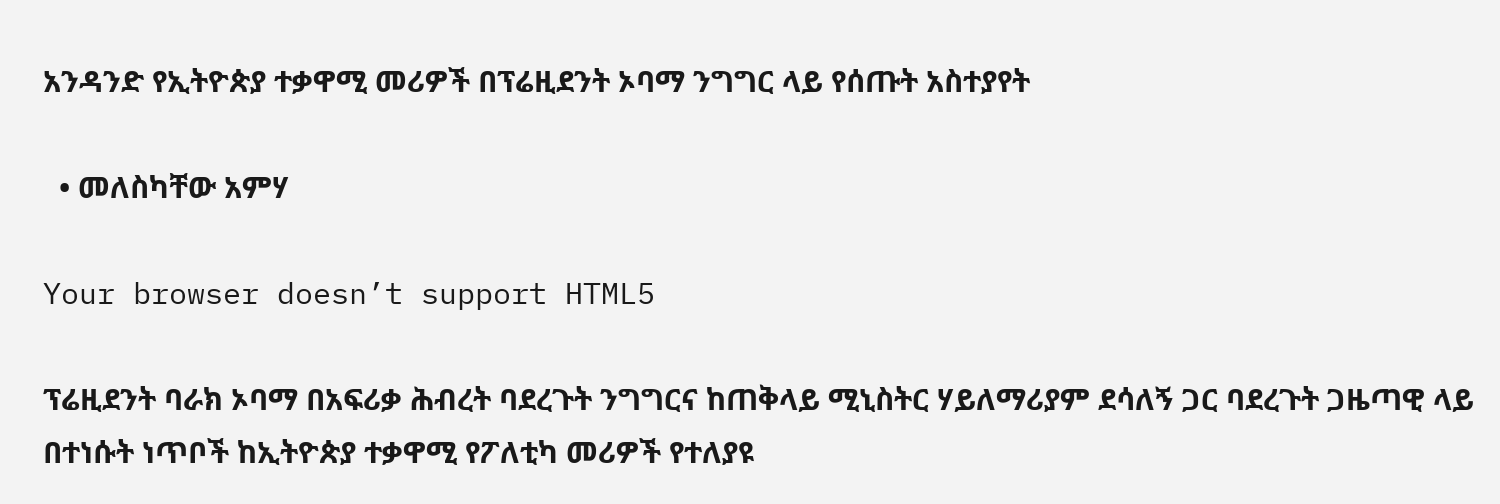አንዳንድ የኢትዮጵያ ተቃዋሚ መሪዎች በፕሬዚደንት ኦባማ ንግግር ላይ የሰጡት አስተያየት

  • መለስካቸው አምሃ

Your browser doesn’t support HTML5

ፕሬዚደንት ባራክ ኦባማ በአፍሪቃ ሕብረት ባደረጉት ንግግርና ከጠቅላይ ሚኒስትር ሃይለማሪያም ደሳለኝ ጋር ባደረጉት ጋዜጣዊ ላይ በተነሱት ነጥቦች ከኢትዮጵያ ተቃዋሚ የፖለቲካ መሪዎች የተለያዩ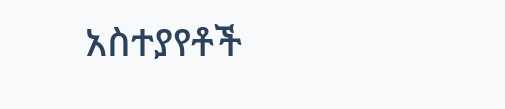አስተያየቶች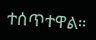ተሰጥተዋል።